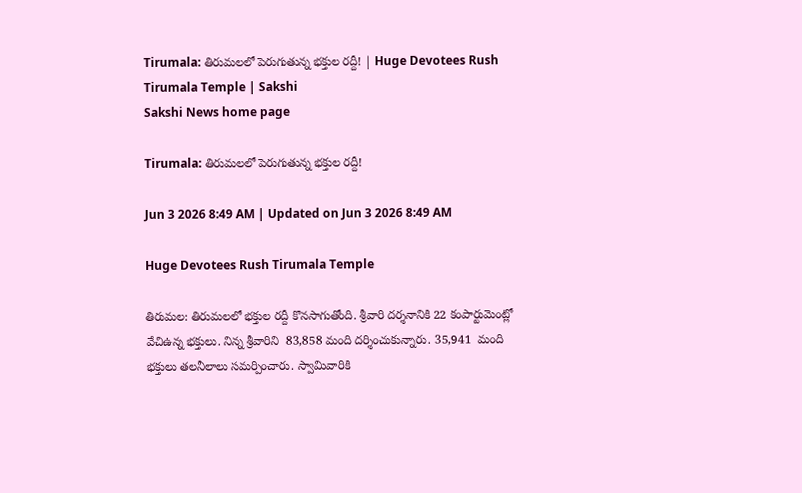Tirumala: తిరుమలలో పెరుగుతున్న భక్తుల రద్దీ! | Huge Devotees Rush Tirumala Temple | Sakshi
Sakshi News home page

Tirumala: తిరుమలలో పెరుగుతున్న భక్తుల రద్దీ!

Jun 3 2026 8:49 AM | Updated on Jun 3 2026 8:49 AM

Huge Devotees Rush Tirumala Temple

తిరుమల: తిరుమలలో భక్తుల రద్దీ కొనసాగుతోంది. శ్రీవారి దర్శనానికి 22 కంపార్టుమెంట్లో వేచిఉన్న భక్తులు. నిన్న శ్రీవారిని  83,858 మంది దర్శించుకున్నారు. 35,941  మంది భక్తులు తలనీలాలు సమర్పించారు. స్వామివారికి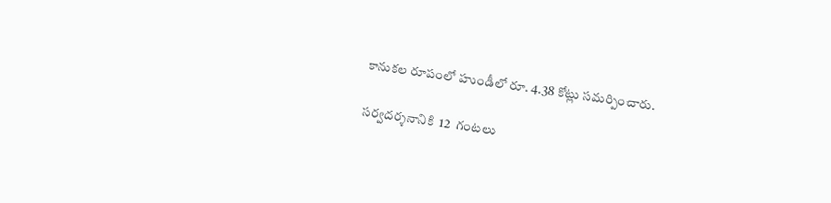కానుకల రూపంలో హుండీలో రూ. 4.38 కోట్లు సమర్పించారు.

సర్వదర్శనానికి  12  గంటలు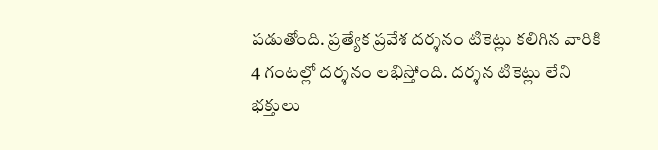పడుతోంది. ప్రత్యేక ప్రవేశ దర్శనం టికెట్లు కలిగిన వారికి 4 గంటల్లో దర్శనం లభిస్తోంది. దర్శన టికెట్లు లేని భక్తులు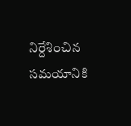నిర్దేశించిన సమయానికి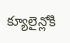క్యూలైన్లోకి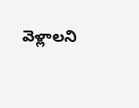వెళ్లాలని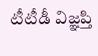టీటీడీ విజ్ఞప్తి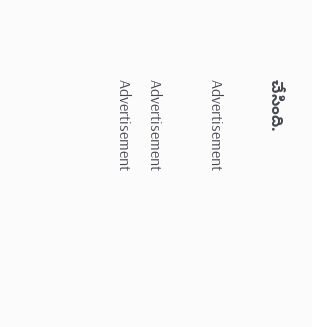చేసింది.

Advertisement

Advertisement
Advertisement